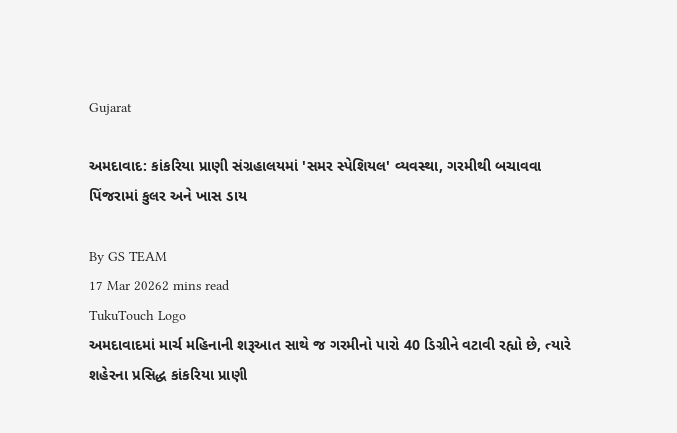Gujarat

અમદાવાદ: કાંકરિયા પ્રાણી સંગ્રહાલયમાં 'સમર સ્પેશિયલ' વ્યવસ્થા, ગરમીથી બચાવવા પિંજરામાં કુલર અને ખાસ ડાય

By GS TEAM
17 Mar 20262 mins read
TukuTouch Logo
અમદાવાદમાં માર્ચ મહિનાની શરૂઆત સાથે જ ગરમીનો પારો 40 ડિગ્રીને વટાવી રહ્યો છે, ત્યારે શહેરના પ્રસિદ્ધ કાંકરિયા પ્રાણી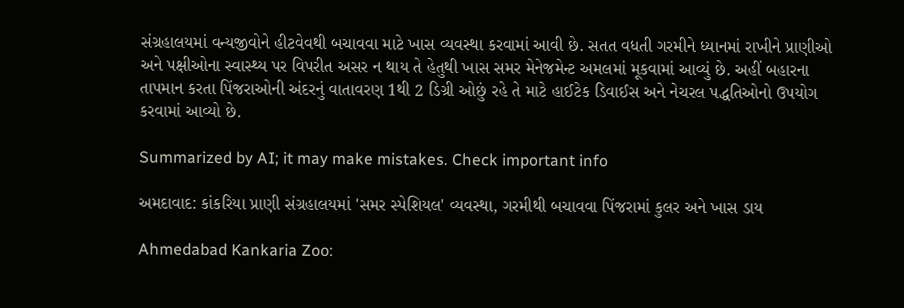સંગ્રહાલયમાં વન્યજીવોને હીટવેવથી બચાવવા માટે ખાસ વ્યવસ્થા કરવામાં આવી છે. સતત વધતી ગરમીને ધ્યાનમાં રાખીને પ્રાણીઓ અને પક્ષીઓના સ્વાસ્થ્ય પર વિપરીત અસર ન થાય તે હેતુથી ખાસ સમર મેનેજમેન્ટ અમલમાં મૂકવામાં આવ્યું છે. અહીં બહારના તાપમાન કરતા પિંજરાઓની અંદરનું વાતાવરણ 1થી 2 ડિગ્રી ઓછું રહે તે માટે હાઈટેક ડિવાઈસ અને નેચરલ પદ્ધતિઓનો ઉપયોગ કરવામાં આવ્યો છે.

Summarized by AI; it may make mistakes. Check important info

અમદાવાદ: કાંકરિયા પ્રાણી સંગ્રહાલયમાં 'સમર સ્પેશિયલ' વ્યવસ્થા, ગરમીથી બચાવવા પિંજરામાં કુલર અને ખાસ ડાય

Ahmedabad Kankaria Zoo: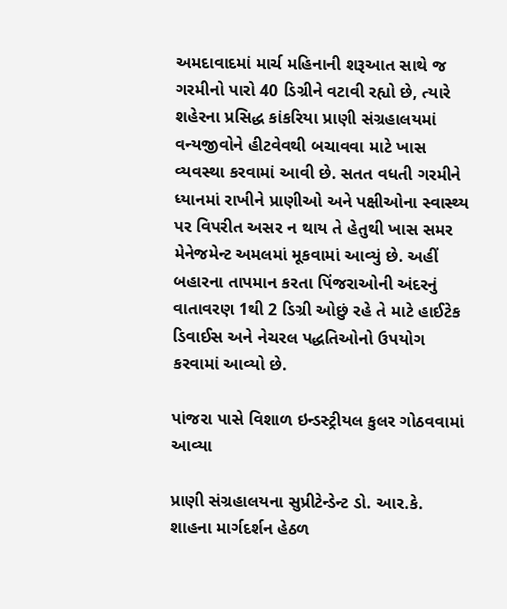અમદાવાદમાં માર્ચ મહિનાની શરૂઆત સાથે જ ગરમીનો પારો 40 ડિગ્રીને વટાવી રહ્યો છે, ત્યારે શહેરના પ્રસિદ્ધ કાંકરિયા પ્રાણી સંગ્રહાલયમાં વન્યજીવોને હીટવેવથી બચાવવા માટે ખાસ વ્યવસ્થા કરવામાં આવી છે. સતત વધતી ગરમીને ધ્યાનમાં રાખીને પ્રાણીઓ અને પક્ષીઓના સ્વાસ્થ્ય પર વિપરીત અસર ન થાય તે હેતુથી ખાસ સમર મેનેજમેન્ટ અમલમાં મૂકવામાં આવ્યું છે. અહીં બહારના તાપમાન કરતા પિંજરાઓની અંદરનું વાતાવરણ 1થી 2 ડિગ્રી ઓછું રહે તે માટે હાઈટેક ડિવાઈસ અને નેચરલ પદ્ધતિઓનો ઉપયોગ કરવામાં આવ્યો છે.

પાંજરા પાસે વિશાળ ઇન્ડસ્ટ્રીયલ કુલર ગોઠવવામાં આવ્યા

પ્રાણી સંગ્રહાલયના સુપ્રીટેન્ડેન્ટ ડો. આર.કે. શાહના માર્ગદર્શન હેઠળ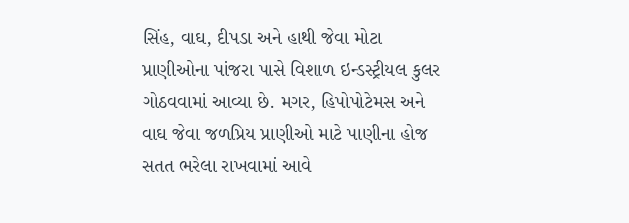સિંહ, વાઘ, દીપડા અને હાથી જેવા મોટા પ્રાણીઓના પાંજરા પાસે વિશાળ ઇન્ડસ્ટ્રીયલ કુલર ગોઠવવામાં આવ્યા છે. મગર, હિપોપોટેમસ અને વાઘ જેવા જળપ્રિય પ્રાણીઓ માટે પાણીના હોજ સતત ભરેલા રાખવામાં આવે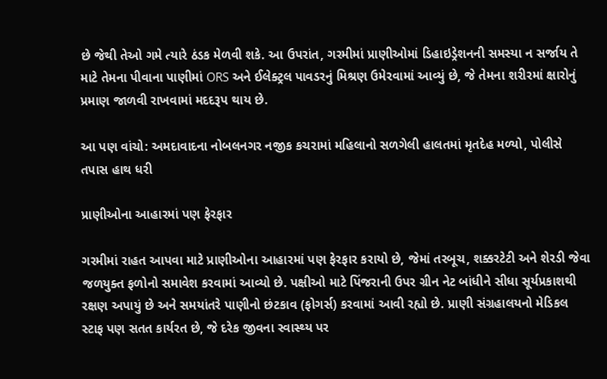છે જેથી તેઓ ગમે ત્યારે ઠંડક મેળવી શકે. આ ઉપરાંત, ગરમીમાં પ્રાણીઓમાં ડિહાઇડ્રેશનની સમસ્યા ન સર્જાય તે માટે તેમના પીવાના પાણીમાં ORS અને ઈલેક્ટ્રલ પાવડરનું મિશ્રણ ઉમેરવામાં આવ્યું છે, જે તેમના શરીરમાં ક્ષારોનું પ્રમાણ જાળવી રાખવામાં મદદરૂપ થાય છે.

આ પણ વાંચો: અમદાવાદના નોબલનગર નજીક કચરામાં મહિલાનો સળગેલી હાલતમાં મૃતદેહ મળ્યો, પોલીસે તપાસ હાથ ધરી

પ્રાણીઓના આહારમાં પણ ફેરફાર

ગરમીમાં રાહત આપવા માટે પ્રાણીઓના આહારમાં પણ ફેરફાર કરાયો છે, જેમાં તરબૂચ, શક્કરટેટી અને શેરડી જેવા જળયુક્ત ફળોનો સમાવેશ કરવામાં આવ્યો છે. પક્ષીઓ માટે પિંજરાની ઉપર ગ્રીન નેટ બાંધીને સીધા સૂર્યપ્રકાશથી રક્ષણ અપાયું છે અને સમયાંતરે પાણીનો છંટકાવ (ફોગર્સ) કરવામાં આવી રહ્યો છે. પ્રાણી સંગ્રહાલયનો મેડિકલ સ્ટાફ પણ સતત કાર્યરત છે, જે દરેક જીવના સ્વાસ્થ્ય પર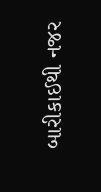બારીકાઈથી નજર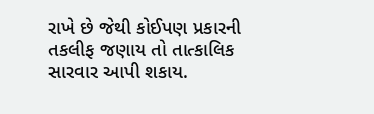રાખે છે જેથી કોઈપણ પ્રકારની તકલીફ જણાય તો તાત્કાલિક સારવાર આપી શકાય.